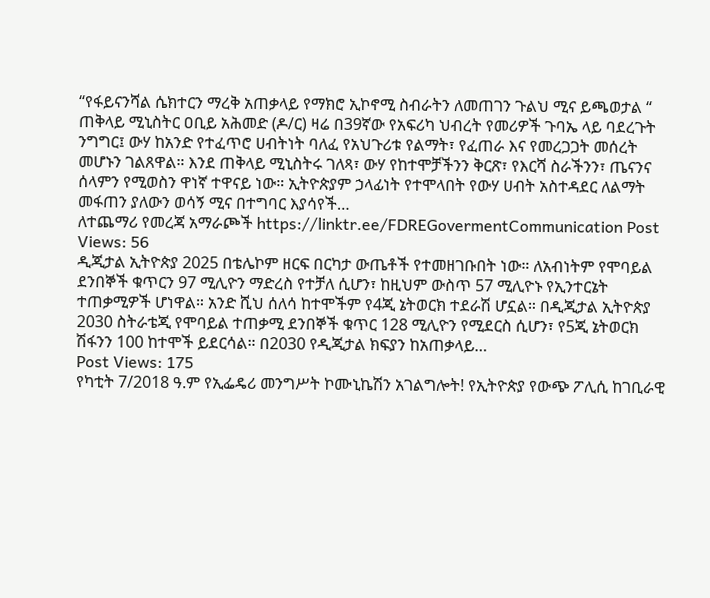“የፋይናንሻል ሴክተርን ማረቅ አጠቃላይ የማክሮ ኢኮኖሚ ስብራትን ለመጠገን ጉልህ ሚና ይጫወታል “
ጠቅላይ ሚኒስትር ዐቢይ አሕመድ (ዶ/ር) ዛሬ በ39ኛው የአፍሪካ ህብረት የመሪዎች ጉባኤ ላይ ባደረጉት ንግግር፤ ውሃ ከአንድ የተፈጥሮ ሀብትነት ባለፈ የአህጉሪቱ የልማት፣ የፈጠራ እና የመረጋጋት መሰረት መሆኑን ገልጸዋል። እንደ ጠቅላይ ሚኒስትሩ ገለጻ፣ ውሃ የከተሞቻችንን ቅርጽ፣ የእርሻ ስራችንን፣ ጤናንና ሰላምን የሚወስን ዋነኛ ተዋናይ ነው። ኢትዮጵያም ኃላፊነት የተሞላበት የውሃ ሀብት አስተዳደር ለልማት መፋጠን ያለውን ወሳኝ ሚና በተግባር እያሳየች…
ለተጨማሪ የመረጃ አማራጮች https://linktr.ee/FDREGovermentCommunication Post Views: 56
ዲጂታል ኢትዮጵያ 2025 በቴሌኮም ዘርፍ በርካታ ውጤቶች የተመዘገቡበት ነው። ለአብነትም የሞባይል ደንበኞች ቁጥርን 97 ሚሊዮን ማድረስ የተቻለ ሲሆን፣ ከዚህም ውስጥ 57 ሚሊዮኑ የኢንተርኔት ተጠቃሚዎች ሆነዋል። አንድ ሺህ ሰለሳ ከተሞችም የ4ጂ ኔትወርክ ተደራሽ ሆኗል። በዲጂታል ኢትዮጵያ 2030 ስትራቴጂ የሞባይል ተጠቃሚ ደንበኞች ቁጥር 128 ሚሊዮን የሚደርስ ሲሆን፣ የ5ጂ ኔትወርክ ሽፋንን 100 ከተሞች ይደርሳል። በ2030 የዲጂታል ክፍያን ከአጠቃላይ…
Post Views: 175
የካቲት 7/2018 ዓ.ም የኢፌዴሪ መንግሥት ኮሙኒኬሽን አገልግሎት! የኢትዮጵያ የውጭ ፖሊሲ ከገቢራዊ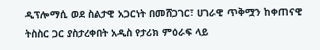ዲፕሎማሲ ወደ ስልታዊ አጋርነት በመሸጋገር፣ ሀገራዊ ጥቅሟን ከቀጠናዊ ትስስር ጋር ያስታረቀበት አዲስ የታሪክ ምዕራፍ ላይ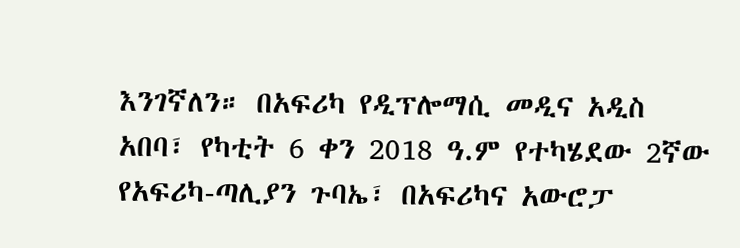እንገኛለን። በአፍሪካ የዲፕሎማሲ መዲና አዲስ አበባ፣ የካቲት 6 ቀን 2018 ዓ.ም የተካሄደው 2ኛው የአፍሪካ-ጣሊያን ጉባኤ፣ በአፍሪካና አውሮፓ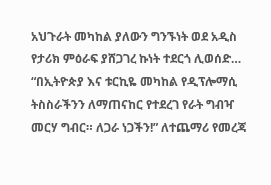አህጉራት መካከል ያለውን ግንኙነት ወደ አዲስ የታሪክ ምዕራፍ ያሸጋገረ ኩነት ተደርጎ ሊወሰድ…
“በኢትዮጵያ እና ቱርኪዬ መካከል የዲፕሎማሲ ትስስራችንን ለማጠናከር የተደረገ የራት ግብዣ መርሃ ግብር። ለጋራ ነጋችን!” ለተጨማሪ የመረጃ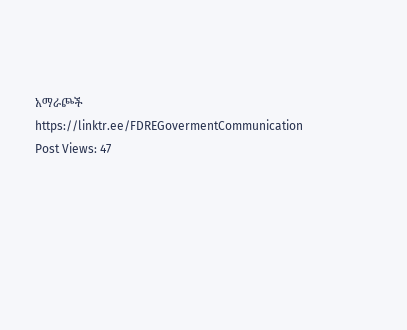አማራጮች https://linktr.ee/FDREGovermentCommunication Post Views: 47